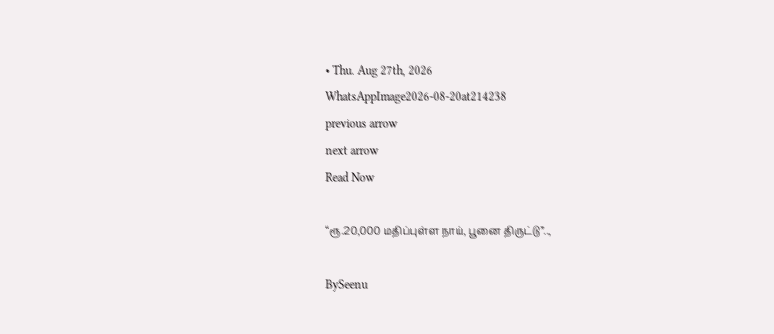• Thu. Aug 27th, 2026
WhatsAppImage2026-08-20at214238
previous arrow
next arrow
Read Now

“ரூ.20,000 மதிப்புள்ள நாய், பூனை திருட்டு”..,

BySeenu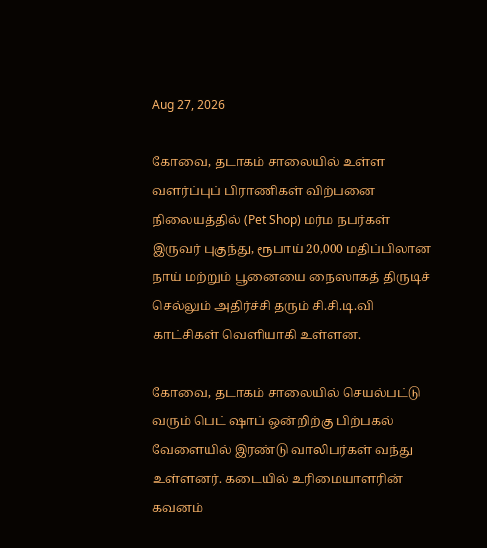Aug 27, 2026

கோவை, தடாகம் சாலையில் உள்ள வளர்ப்புப் பிராணிகள் விற்பனை நிலையத்தில் (Pet Shop) மர்ம நபர்கள் இருவர் புகுந்து, ரூபாய் 20,000 மதிப்பிலான நாய் மற்றும் பூனையை நைஸாகத் திருடிச் செல்லும் அதிர்ச்சி தரும் சி.சி.டி.வி காட்சிகள் வெளியாகி உள்ளன.

கோவை, தடாகம் சாலையில் செயல்பட்டு வரும் பெட் ஷாப் ஒன்றிற்கு பிற்பகல் வேளையில் இரண்டு வாலிபர்கள் வந்து உள்ளனர். கடையில் உரிமையாளரின் கவனம்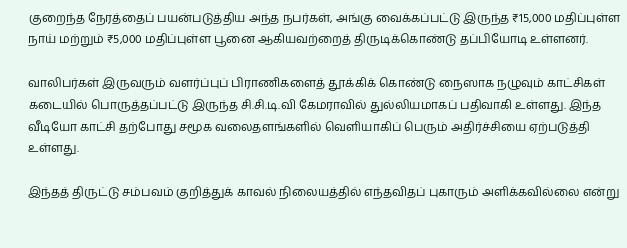குறைந்த நேரத்தைப் பயன்படுத்திய அந்த நபர்கள், அங்கு வைக்கப்பட்டு இருந்த ₹15,000 மதிப்புள்ள நாய் மற்றும் ₹5,000 மதிப்புள்ள பூனை ஆகியவற்றைத் திருடிக்கொண்டு தப்பியோடி உள்ளனர்.

வாலிபர்கள் இருவரும் வளர்ப்புப் பிராணிகளைத் தூக்கிக் கொண்டு நைஸாக நழுவும் காட்சிகள் கடையில் பொருத்தப்பட்டு இருந்த சி.சி.டி.வி கேமராவில் துல்லியமாகப் பதிவாகி உள்ளது. இந்த வீடியோ காட்சி தற்போது சமூக வலைதளங்களில் வெளியாகிப் பெரும் அதிர்ச்சியை ஏற்படுத்தி உள்ளது.

இந்தத் திருட்டு சம்பவம் குறித்துக் காவல் நிலையத்தில் எந்தவிதப் புகாரும் அளிக்கவில்லை என்று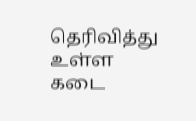தெரிவித்து உள்ள கடை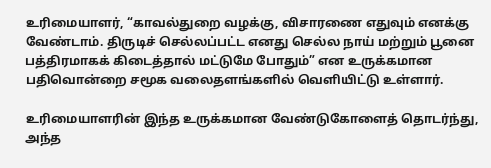உரிமையாளர், “காவல்துறை வழக்கு, விசாரணை எதுவும் எனக்கு வேண்டாம். திருடிச் செல்லப்பட்ட எனது செல்ல நாய் மற்றும் பூனை பத்திரமாகக் கிடைத்தால் மட்டுமே போதும்” என உருக்கமான பதிவொன்றை சமூக வலைதளங்களில் வெளியிட்டு உள்ளார்.

உரிமையாளரின் இந்த உருக்கமான வேண்டுகோளைத் தொடர்ந்து, அந்த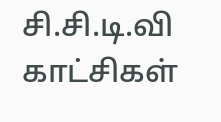சி.சி.டி.வி காட்சிகள்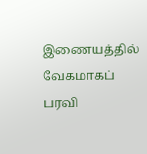இணையத்தில் வேகமாகப் பரவி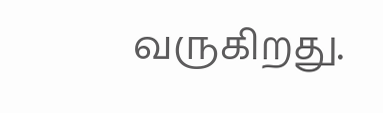வருகிறது.